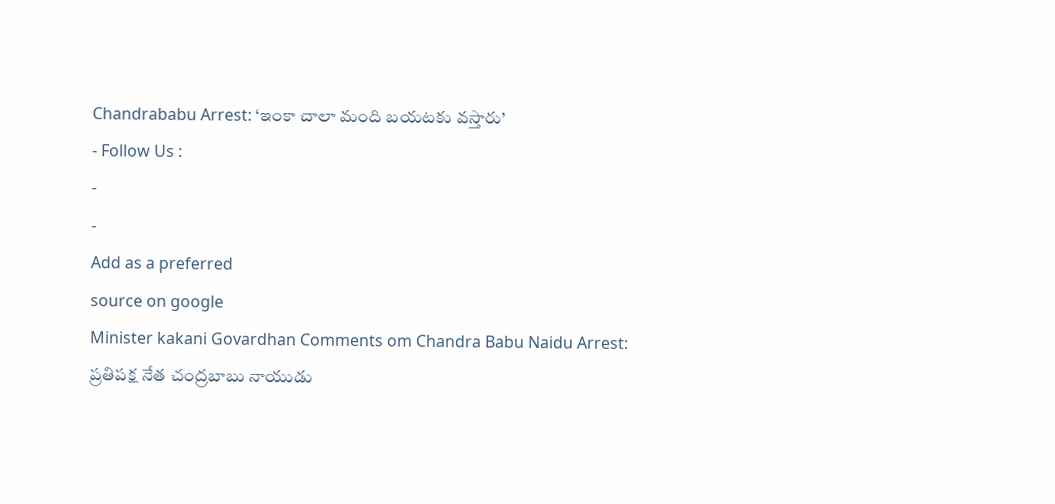Chandrababu Arrest: ‘ఇంకా చాలా మంది బయటకు వస్తారు’
- Follow Us :
-
-
Add as a preferred
source on google
Minister kakani Govardhan Comments om Chandra Babu Naidu Arrest: ప్రతిపక్ష నేత చంద్రబాబు నాయుడు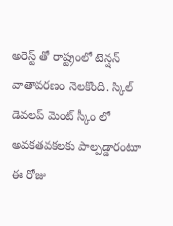అరెస్ట్ తో రాష్ట్రంలో టెన్షన్ వాతావరణం నెలకొంది. స్కిల్ డెవలప్ మెంట్ స్కీం లో అవకతవకలకు పాల్పడ్డారంటూ ఈ రోజు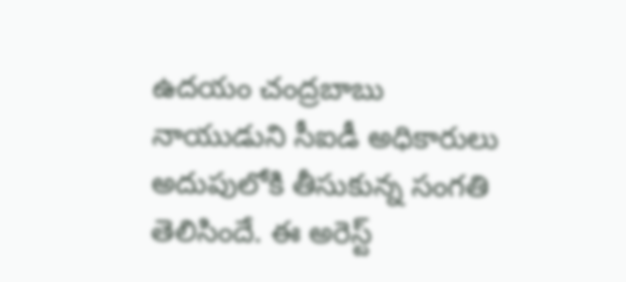ఉదయం చంద్రబాబు నాయుడుని సీఐడీ అధికారులు అదుపులోకి తీసుకున్న సంగతి తెలిసిందే. ఈ అరెస్ట్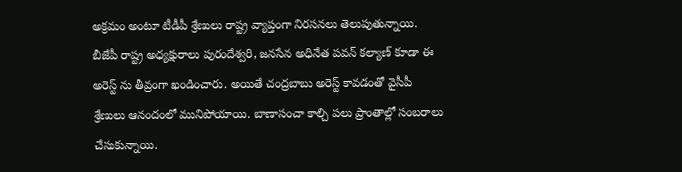అక్రమం అంటూ టీడీపీ శ్రేణులు రాష్ట్ర వ్యాప్తంగా నిరసనలు తెలుపుతున్నాయి. బీజేపీ రాష్ట్ర అధ్యక్షురాలు పురందేశ్వరి, జనసేన అధినేత పవన్ కల్యాణ్ కూడా ఈ అరెస్ట్ ను తీవ్రంగా ఖండించారు. అయితే చంద్రబాబు అరెస్ట్ కావడంతో వైసీపీ శ్రేణులు ఆనందంలో మునిపోయాయి. బాణాసంచా కాల్చి పలు ప్రాంతాల్లో సంబరాలు చేసుకున్నాయి.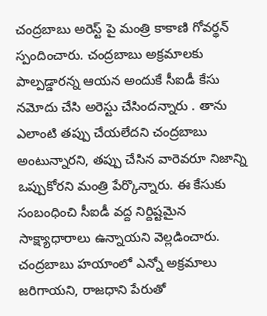చంద్రబాబు అరెస్ట్ పై మంత్రి కాకాణి గోవర్థన్ స్పందించారు. చంద్రబాబు అక్రమాలకు పాల్పడ్డారన్న ఆయన అందుకే సీఐడీ కేసు నమోదు చేసి అరెస్టు చేసిందన్నారు . తాను ఎలాంటి తప్పు చేయలేదని చంద్రబాబు అంటున్నారని, తప్పు చేసిన వారెవరూ నిజాన్ని ఒప్పుకోరని మంత్రి పేర్కొన్నారు. ఈ కేసుకు సంబంధించి సీఐడీ వద్ద నిర్దిష్టమైన సాక్ష్యాధారాలు ఉన్నాయని వెల్లడించారు. చంద్రబాబు హయాంలో ఎన్నో అక్రమాలు జరిగాయని, రాజధాని పేరుతో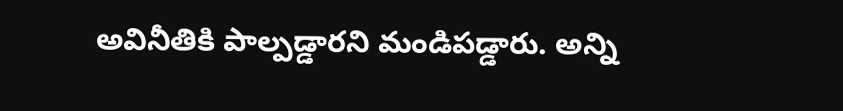అవినీతికి పాల్పడ్డారని మండిపడ్డారు. అన్ని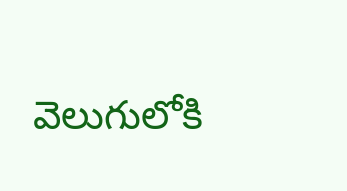వెలుగులోకి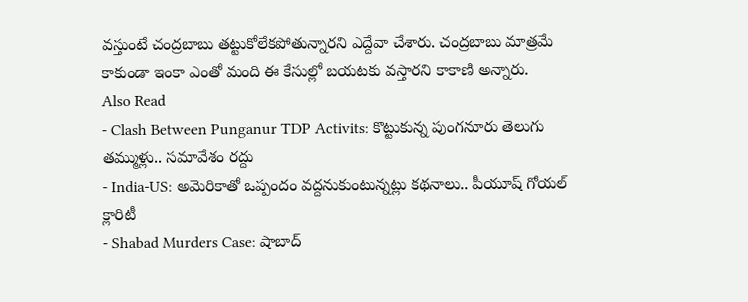వస్తుంటే చంద్రబాబు తట్టుకోలేకపోతున్నారని ఎద్దేవా చేశారు. చంద్రబాబు మాత్రమే కాకుండా ఇంకా ఎంతో మంది ఈ కేసుల్లో బయటకు వస్తారని కాకాణి అన్నారు.
Also Read
- Clash Between Punganur TDP Activits: కొట్టుకున్న పుంగనూరు తెలుగు తమ్ముళ్లు.. సమావేశం రద్దు
- India-US: అమెరికాతో ఒప్పందం వద్దనుకుంటున్నట్లు కథనాలు.. పీయూష్ గోయల్ క్లారిటీ
- Shabad Murders Case: షాబాద్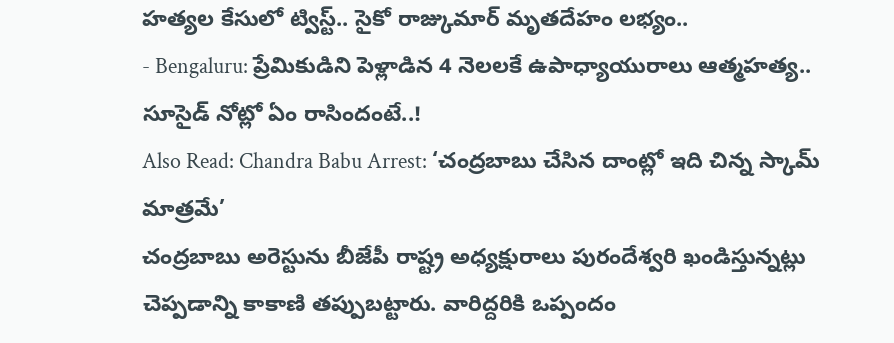హత్యల కేసులో ట్విస్ట్.. సైకో రాజ్కుమార్ మృతదేహం లభ్యం..
- Bengaluru: ప్రేమికుడిని పెళ్లాడిన 4 నెలలకే ఉపాధ్యాయురాలు ఆత్మహత్య.. సూసైడ్ నోట్లో ఏం రాసిందంటే..!
Also Read: Chandra Babu Arrest: ‘చంద్రబాబు చేసిన దాంట్లో ఇది చిన్న స్కామ్ మాత్రమే’
చంద్రబాబు అరెస్టును బీజేపీ రాష్ట్ర అధ్యక్షురాలు పురందేశ్వరి ఖండిస్తున్నట్లు చెప్పడాన్ని కాకాణి తప్పుబట్టారు. వారిద్దరికి ఒప్పందం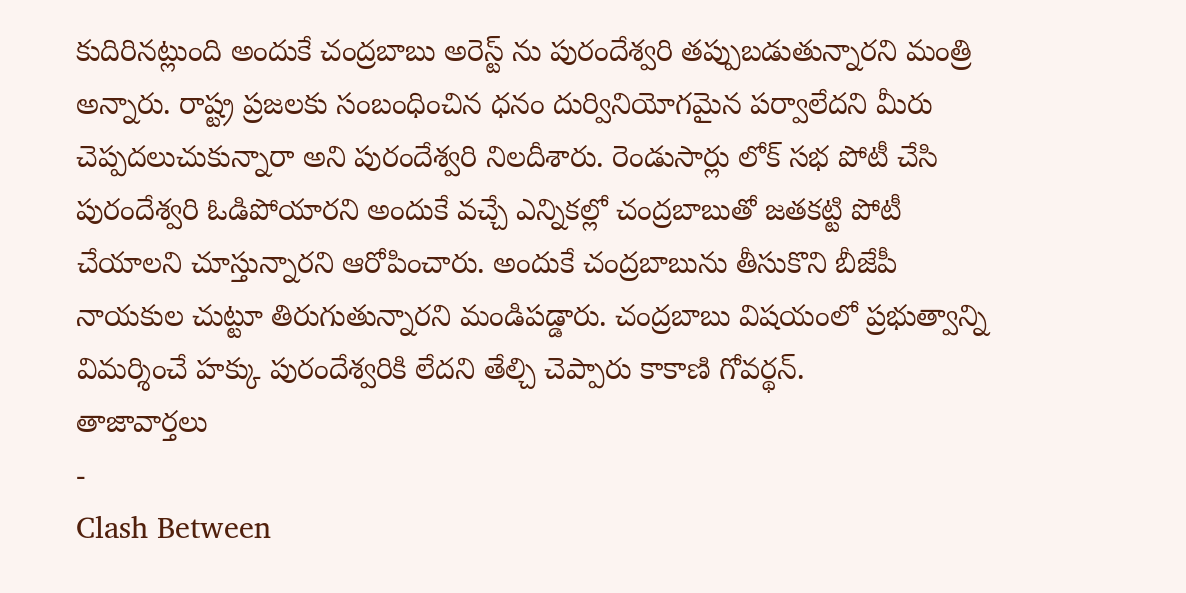కుదిరినట్లుంది అందుకే చంద్రబాబు అరెస్ట్ ను పురందేశ్వరి తప్పుబడుతున్నారని మంత్రి అన్నారు. రాష్ట్ర ప్రజలకు సంబంధించిన ధనం దుర్వినియోగమైన పర్వాలేదని మీరు చెప్పదలుచుకున్నారా అని పురందేశ్వరి నిలదీశారు. రెండుసార్లు లోక్ సభ పోటీ చేసి పురందేశ్వరి ఓడిపోయారని అందుకే వచ్చే ఎన్నికల్లో చంద్రబాబుతో జతకట్టి పోటీ చేయాలని చూస్తున్నారని ఆరోపించారు. అందుకే చంద్రబాబును తీసుకొని బీజేపీ నాయకుల చుట్టూ తిరుగుతున్నారని మండిపడ్డారు. చంద్రబాబు విషయంలో ప్రభుత్వాన్ని విమర్శించే హక్కు పురందేశ్వరికి లేదని తేల్చి చెప్పారు కాకాణి గోవర్థన్.
తాజావార్తలు
-
Clash Between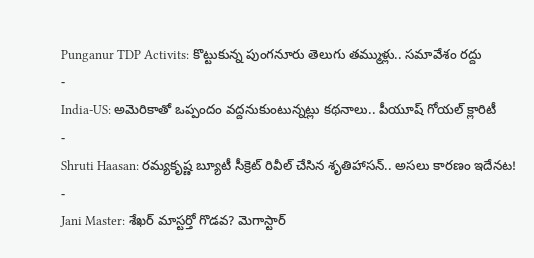Punganur TDP Activits: కొట్టుకున్న పుంగనూరు తెలుగు తమ్ముళ్లు.. సమావేశం రద్దు
-
India-US: అమెరికాతో ఒప్పందం వద్దనుకుంటున్నట్లు కథనాలు.. పీయూష్ గోయల్ క్లారిటీ
-
Shruti Haasan: రమ్యకృష్ణ బ్యూటీ సీక్రెట్ రివీల్ చేసిన శృతిహాసన్.. అసలు కారణం ఇదేనట!
-
Jani Master: శేఖర్ మాస్టర్తో గొడవ? మెగాస్టార్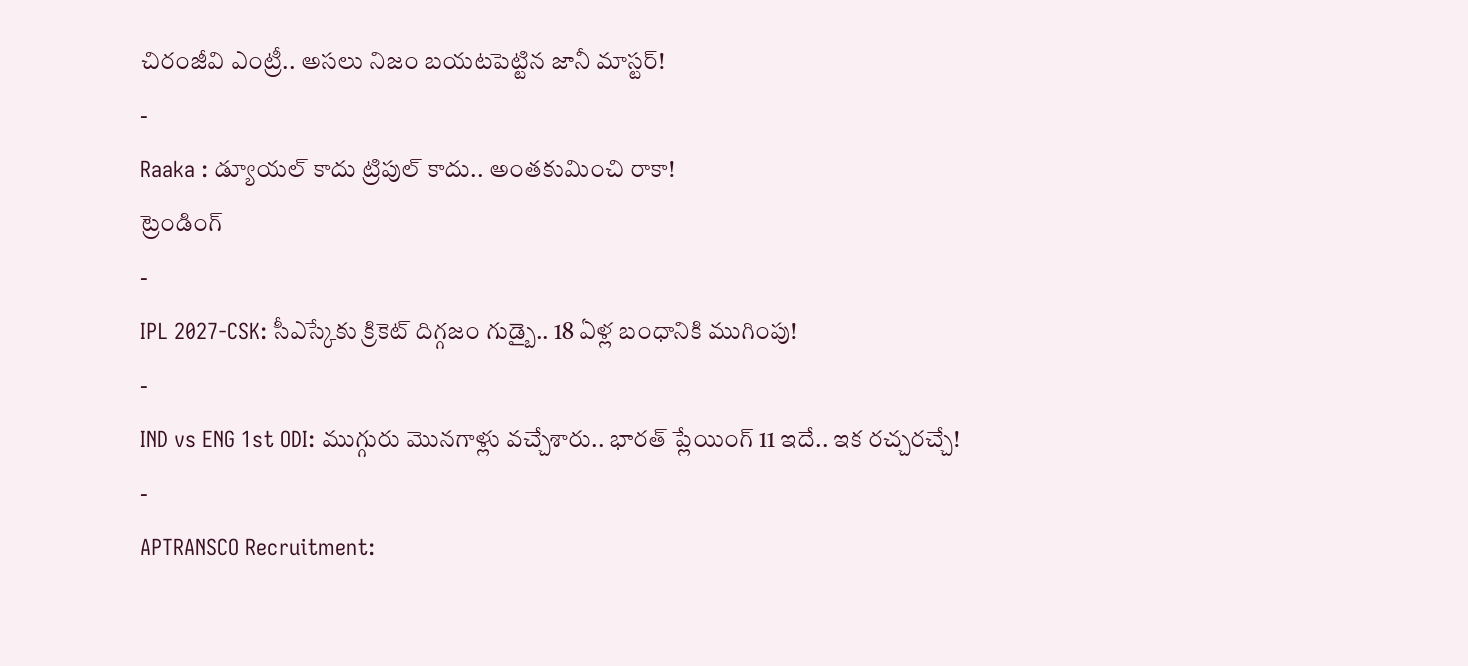చిరంజీవి ఎంట్రీ.. అసలు నిజం బయటపెట్టిన జానీ మాస్టర్!
-
Raaka : డ్యూయల్ కాదు ట్రిపుల్ కాదు.. అంతకుమించి రాకా!
ట్రెండింగ్
-
IPL 2027-CSK: సీఎస్కేకు క్రికెట్ దిగ్గజం గుడ్బై.. 18 ఏళ్ల బంధానికి ముగింపు!
-
IND vs ENG 1st ODI: ముగ్గురు మొనగాళ్లు వచ్చేశారు.. భారత్ ప్లేయింగ్ 11 ఇదే.. ఇక రచ్చరచ్చే!
-
APTRANSCO Recruitment: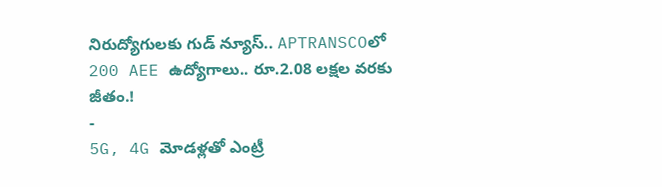నిరుద్యోగులకు గుడ్ న్యూస్.. APTRANSCOలో 200 AEE ఉద్యోగాలు.. రూ.2.08 లక్షల వరకు జీతం.!
-
5G, 4G మోడళ్లతో ఎంట్రీ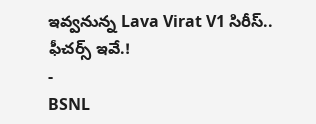ఇవ్వనున్న Lava Virat V1 సిరీస్.. ఫీచర్స్ ఇవే.!
-
BSNL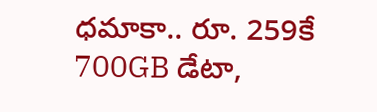ధమాకా.. రూ. 259కే 700GB డేటా,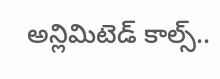అన్లిమిటెడ్ కాల్స్..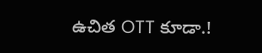ఉచిత OTT కూడా.!